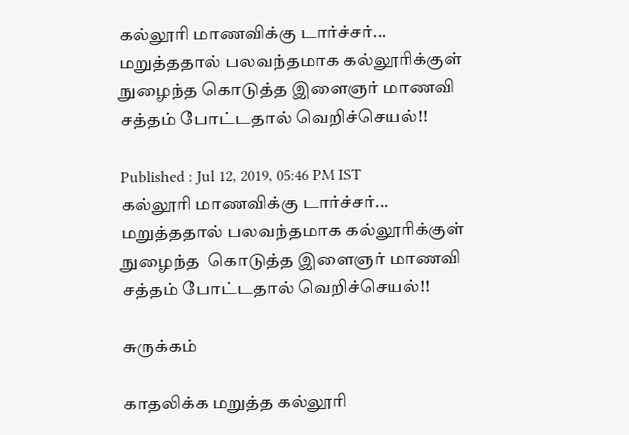கல்லூரி மாணவிக்கு டார்ச்சர்... மறுத்ததால் பலவந்தமாக கல்லூரிக்குள் நுழைந்த கொடுத்த இளைஞர் மாணவி சத்தம் போட்டதால் வெறிச்செயல்!!

Published : Jul 12, 2019, 05:46 PM IST
கல்லூரி மாணவிக்கு டார்ச்சர்... மறுத்ததால் பலவந்தமாக கல்லூரிக்குள் நுழைந்த  கொடுத்த இளைஞர் மாணவி சத்தம் போட்டதால் வெறிச்செயல்!!

சுருக்கம்

காதலிக்க மறுத்த கல்லூரி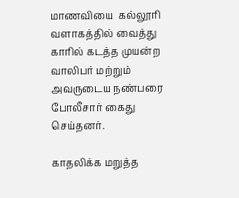மாணவியை  கல்லூரி வளாகத்தில் வைத்து காரில் கடத்த முயன்ற வாலிபர் மற்றும் அவருடைய நண்பரை போலீசார் கைது செய்தனர்.

காதலிக்க மறுத்த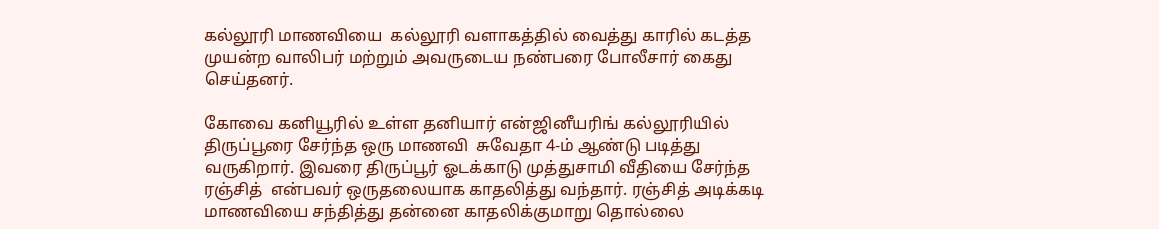கல்லூரி மாணவியை  கல்லூரி வளாகத்தில் வைத்து காரில் கடத்த முயன்ற வாலிபர் மற்றும் அவருடைய நண்பரை போலீசார் கைது செய்தனர்.

கோவை கனியூரில் உள்ள தனியார் என்ஜினீயரிங் கல்லூரியில் திருப்பூரை சேர்ந்த ஒரு மாணவி  சுவேதா 4-ம் ஆண்டு படித்து வருகிறார். இவரை திருப்பூர் ஓடக்காடு முத்துசாமி வீதியை சேர்ந்த ரஞ்சித்  என்பவர் ஒருதலையாக காதலித்து வந்தார். ரஞ்சித் அடிக்கடி மாணவியை சந்தித்து தன்னை காதலிக்குமாறு தொல்லை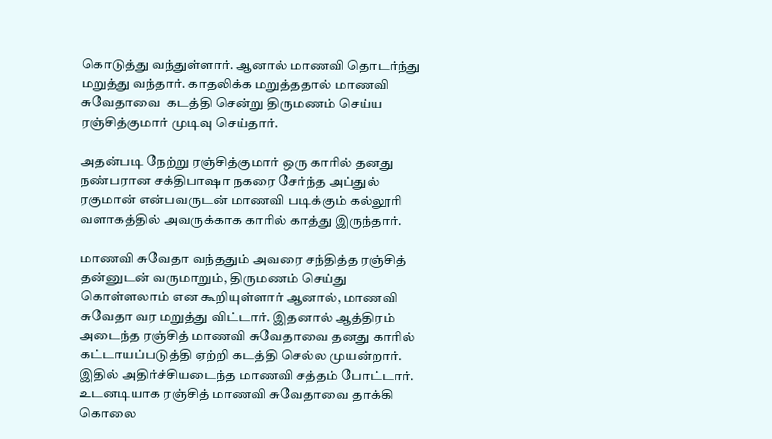கொடுத்து வந்துள்ளார். ஆனால் மாணவி தொடர்ந்து மறுத்து வந்தார். காதலிக்க மறுத்ததால் மாணவி சுவேதாவை  கடத்தி சென்று திருமணம் செய்ய ரஞ்சித்குமார் முடிவு செய்தார்.

அதன்படி நேற்று ரஞ்சித்குமார் ஒரு காரில் தனது நண்பரான சக்திபாஷா நகரை சேர்ந்த அப்துல் ரகுமான் என்பவருடன் மாணவி படிக்கும் கல்லூரி வளாகத்தில் அவருக்காக காரில் காத்து இருந்தார்.

மாணவி சுவேதா வந்ததும் அவரை சந்தித்த ரஞ்சித் தன்னுடன் வருமாறும், திருமணம் செய்து கொள்ளலாம் என கூறியுள்ளார் ஆனால், மாணவி சுவேதா வர மறுத்து விட்டார். இதனால் ஆத்திரம் அடைந்த ரஞ்சித் மாணவி சுவேதாவை தனது காரில் கட்டாயப்படுத்தி ஏற்றி கடத்தி செல்ல முயன்றார். இதில் அதிர்ச்சியடைந்த மாணவி சத்தம் போட்டார். உடனடியாக ரஞ்சித் மாணவி சுவேதாவை தாக்கி கொலை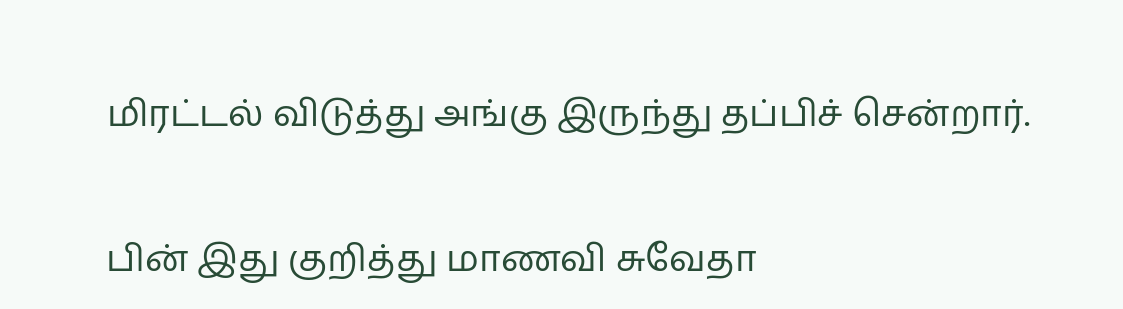மிரட்டல் விடுத்து அங்கு இருந்து தப்பிச் சென்றார்.

பின் இது குறித்து மாணவி சுவேதா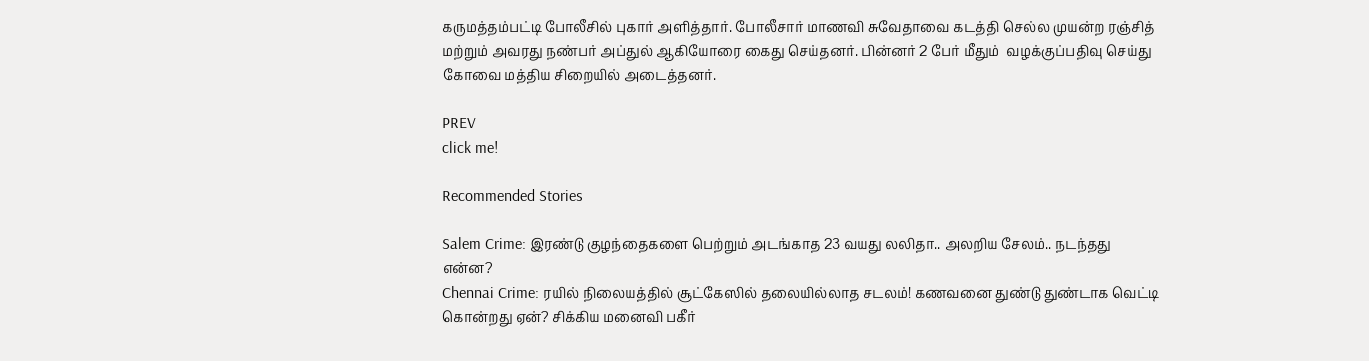கருமத்தம்பட்டி போலீசில் புகார் அளித்தார். போலீசார் மாணவி சுவேதாவை கடத்தி செல்ல முயன்ற ரஞ்சித் மற்றும் அவரது நண்பர் அப்துல் ஆகியோரை கைது செய்தனர். பின்னர் 2 பேர் மீதும்  வழக்குப்பதிவு செய்து கோவை மத்திய சிறையில் அடைத்தனர்.

PREV
click me!

Recommended Stories

Salem Crime: இரண்டு குழந்தைகளை பெற்றும் அடங்காத 23 வயது லலிதா.. அலறிய சேலம்.. நடந்தது என்ன?
Chennai Crime: ரயில் நிலையத்தில் சூட்கேஸில் தலையில்லாத சடலம்! கணவனை துண்டு துண்டாக வெட்டி கொன்றது ஏன்? சிக்கிய மனைவி பகீர்